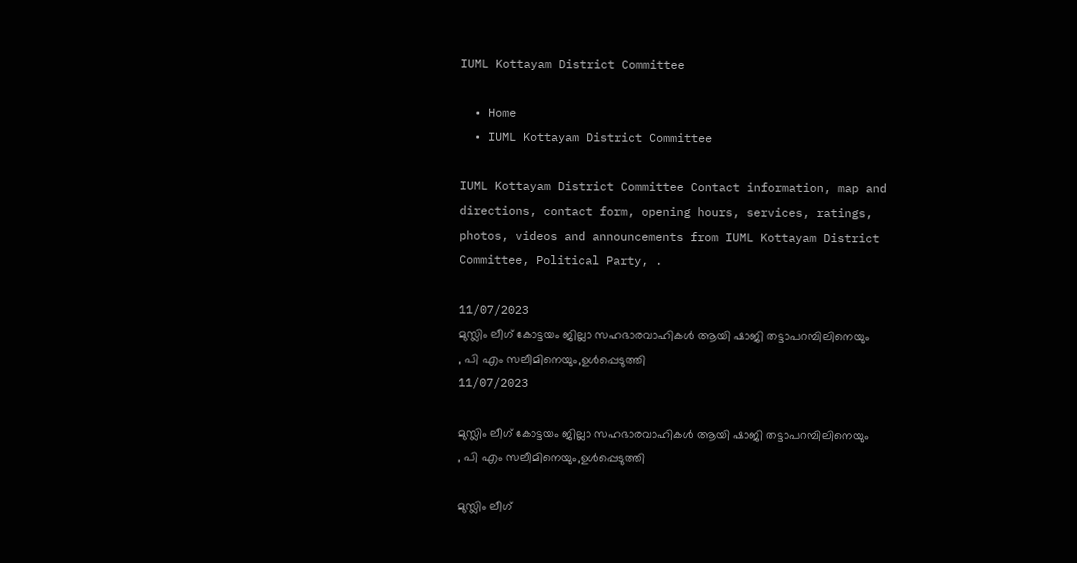IUML Kottayam District Committee

  • Home
  • IUML Kottayam District Committee

IUML Kottayam District Committee Contact information, map and directions, contact form, opening hours, services, ratings, photos, videos and announcements from IUML Kottayam District Committee, Political Party, .

11/07/2023
മുസ്ലിം ലീഗ് കോട്ടയം ജില്ലാ സഹഭാരവാഹികൾ ആയി ഷാജി തട്ടാപറമ്പിലിനെയും , പി എം സലീമിനെയും,ഉൾപ്പെടുത്തി
11/07/2023

മുസ്ലിം ലീഗ് കോട്ടയം ജില്ലാ സഹഭാരവാഹികൾ ആയി ഷാജി തട്ടാപറമ്പിലിനെയും , പി എം സലീമിനെയും,ഉൾപ്പെടുത്തി

മുസ്ലിം ലീഗ്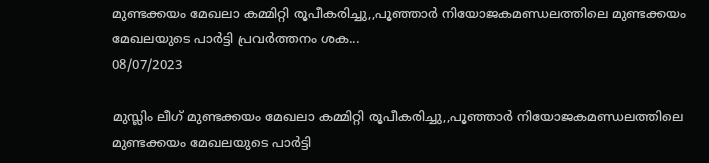മുണ്ടക്കയം മേഖലാ കമ്മിറ്റി രൂപീകരിച്ചു,,പൂഞ്ഞാർ നിയോജകമണ്ഡലത്തിലെ മുണ്ടക്കയം മേഖലയുടെ പാർട്ടി പ്രവർത്തനം ശക...
08/07/2023

മുസ്ലിം ലീഗ് മുണ്ടക്കയം മേഖലാ കമ്മിറ്റി രൂപീകരിച്ചു,,പൂഞ്ഞാർ നിയോജകമണ്ഡലത്തിലെ മുണ്ടക്കയം മേഖലയുടെ പാർട്ടി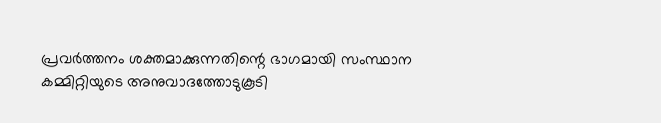പ്രവർത്തനം ശക്തമാക്കുന്നതിന്റെ ഭാഗമായി സംസ്ഥാന കമ്മിറ്റിയുടെ അനുവാദത്തോടുകൂടി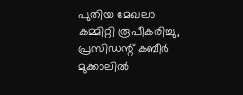പുതിയ മേഖലാ കമ്മിറ്റി രൂപീകരിച്ചു, പ്രസിഡന്റ് കബീർ മുക്കാലിൽ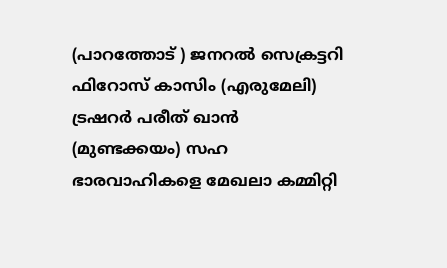(പാറത്തോട് ) ജനറൽ സെക്രട്ടറി ഫിറോസ് കാസിം (എരുമേലി) ട്രഷറർ പരീത് ഖാൻ (മുണ്ടക്കയം) സഹ ഭാരവാഹികളെ മേഖലാ കമ്മിറ്റി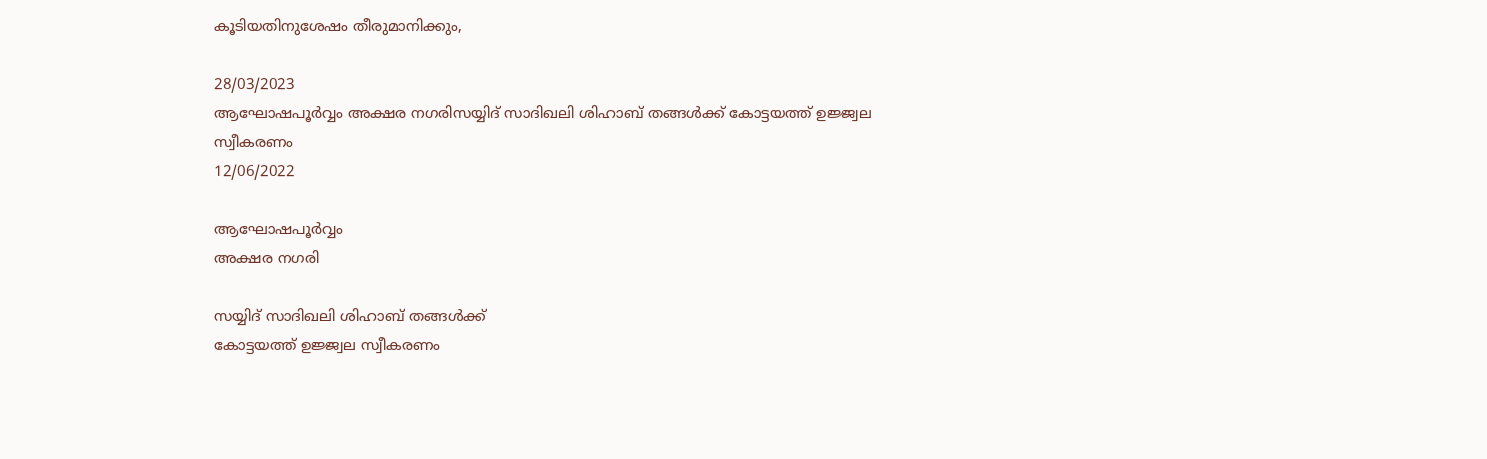കൂടിയതിനുശേഷം തീരുമാനിക്കും,

28/03/2023
ആഘോഷപൂർവ്വം അക്ഷര നഗരിസയ്യിദ് സാദിഖലി ശിഹാബ് തങ്ങൾക്ക് കോട്ടയത്ത് ഉജ്ജ്വല സ്വീകരണം
12/06/2022

ആഘോഷപൂർവ്വം
അക്ഷര നഗരി

സയ്യിദ് സാദിഖലി ശിഹാബ് തങ്ങൾക്ക്
കോട്ടയത്ത് ഉജ്ജ്വല സ്വീകരണം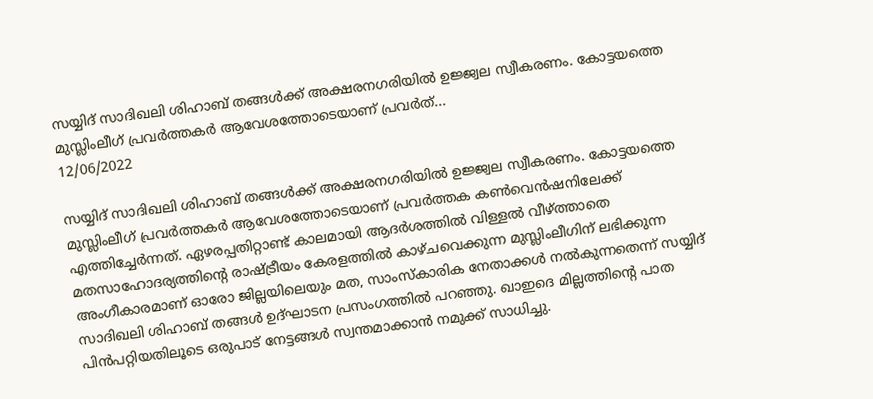സയ്യിദ് സാദിഖലി ശിഹാബ് തങ്ങൾക്ക് അക്ഷരനഗരിയിൽ ഉജ്ജ്വല സ്വീകരണം. കോട്ടയത്തെ മുസ്ലിംലീഗ് പ്രവർത്തകർ ആവേശത്തോടെയാണ് പ്രവർത്...
12/06/2022

സയ്യിദ് സാദിഖലി ശിഹാബ് തങ്ങൾക്ക് അക്ഷരനഗരിയിൽ ഉജ്ജ്വല സ്വീകരണം. കോട്ടയത്തെ മുസ്ലിംലീഗ് പ്രവർത്തകർ ആവേശത്തോടെയാണ് പ്രവർത്തക കൺവെൻഷനിലേക്ക് എത്തിച്ചേർന്നത്. ഏഴരപ്പതിറ്റാണ്ട് കാലമായി ആദർശത്തിൽ വിള്ളൽ വീഴ്ത്താതെ മതസാഹോദര്യത്തിന്റെ രാഷ്ട്രീയം കേരളത്തിൽ കാഴ്ചവെക്കുന്ന മുസ്ലിംലീഗിന് ലഭിക്കുന്ന അംഗീകാരമാണ് ഓരോ ജില്ലയിലെയും മത, സാംസ്‌കാരിക നേതാക്കൾ നൽകുന്നതെന്ന് സയ്യിദ് സാദിഖലി ശിഹാബ് തങ്ങൾ ഉദ്ഘാടന പ്രസംഗത്തിൽ പറഞ്ഞു. ഖാഇദെ മില്ലത്തിന്റെ പാത പിൻപറ്റിയതിലൂടെ ഒരുപാട് നേട്ടങ്ങൾ സ്വന്തമാക്കാൻ നമുക്ക് സാധിച്ചു.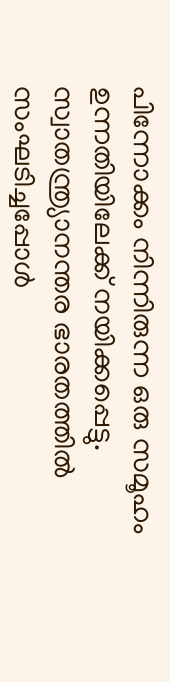പിന്നോക്കം നിന്നിരുന്ന ഒരു സമൂഹം ഉന്നതിയിലേക്ക് നയിക്കപ്പെട്ടു. സ്വാതന്ത്ര്യാനന്തര ഭാരതത്തിൽ സംഘടിച്ചപ്പോൾ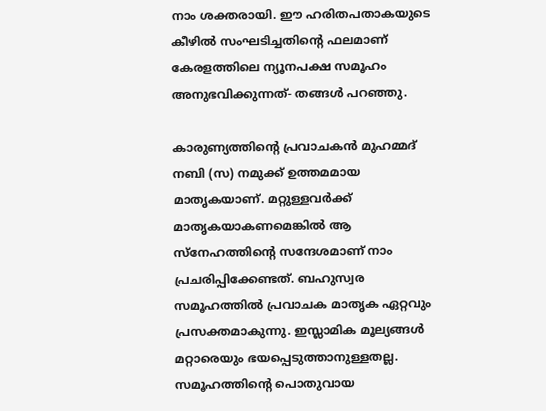നാം ശക്തരായി. ഈ ഹരിതപതാകയുടെ കീഴിൽ സംഘടിച്ചതിന്റെ ഫലമാണ് കേരളത്തിലെ ന്യൂനപക്ഷ സമൂഹം അനുഭവിക്കുന്നത്- തങ്ങൾ പറഞ്ഞു.

കാരുണ്യത്തിന്റെ പ്രവാചകൻ മുഹമ്മദ് നബി (സ) നമുക്ക് ഉത്തമമായ മാതൃകയാണ്. മറ്റുള്ളവർക്ക് മാതൃകയാകണമെങ്കിൽ ആ സ്നേഹത്തിന്റെ സന്ദേശമാണ് നാം പ്രചരിപ്പിക്കേണ്ടത്. ബഹുസ്വര സമൂഹത്തിൽ പ്രവാചക മാതൃക ഏറ്റവും പ്രസക്തമാകുന്നു. ഇസ്ലാമിക മൂല്യങ്ങൾ മറ്റാരെയും ഭയപ്പെടുത്താനുള്ളതല്ല. സമൂഹത്തിന്റെ പൊതുവായ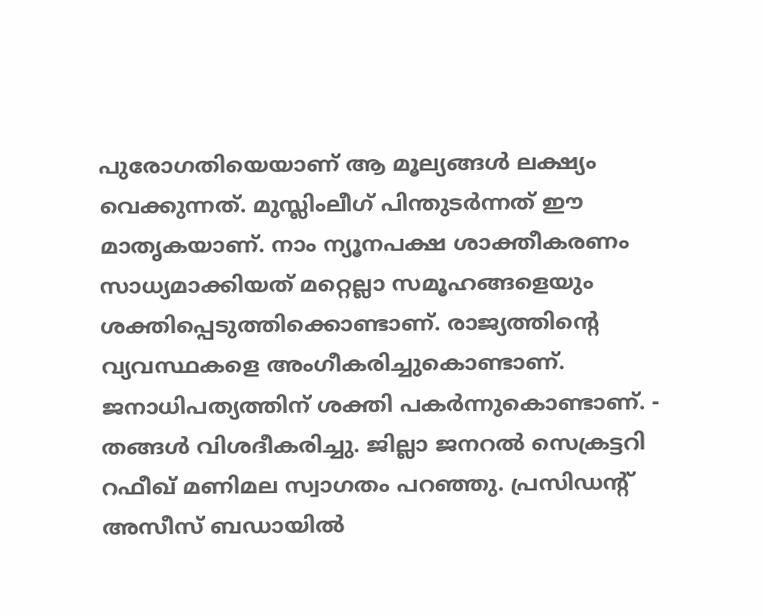പുരോഗതിയെയാണ് ആ മൂല്യങ്ങൾ ലക്ഷ്യം വെക്കുന്നത്. മുസ്ലിംലീഗ് പിന്തുടർന്നത് ഈ മാതൃകയാണ്. നാം ന്യൂനപക്ഷ ശാക്തീകരണം സാധ്യമാക്കിയത് മറ്റെല്ലാ സമൂഹങ്ങളെയും ശക്തിപ്പെടുത്തിക്കൊണ്ടാണ്. രാജ്യത്തിന്റെ വ്യവസ്ഥകളെ അംഗീകരിച്ചുകൊണ്ടാണ്. ജനാധിപത്യത്തിന് ശക്തി പകർന്നുകൊണ്ടാണ്. - തങ്ങൾ വിശദീകരിച്ചു. ജില്ലാ ജനറൽ സെക്രട്ടറി റഫീഖ് മണിമല സ്വാഗതം പറഞ്ഞു. പ്രസിഡന്റ് അസീസ് ബഡായിൽ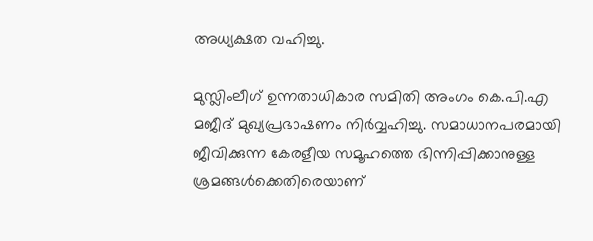അധ്യക്ഷത വഹിച്ചു.

മുസ്ലിംലീഗ് ഉന്നതാധികാര സമിതി അംഗം കെ.പി.എ മജീദ് മുഖ്യപ്രഭാഷണം നിർവ്വഹിച്ചു. സമാധാനപരമായി ജീവിക്കുന്ന കേരളീയ സമൂഹത്തെ ഭിന്നിപ്പിക്കാനുള്ള ശ്രമങ്ങൾക്കെതിരെയാണ്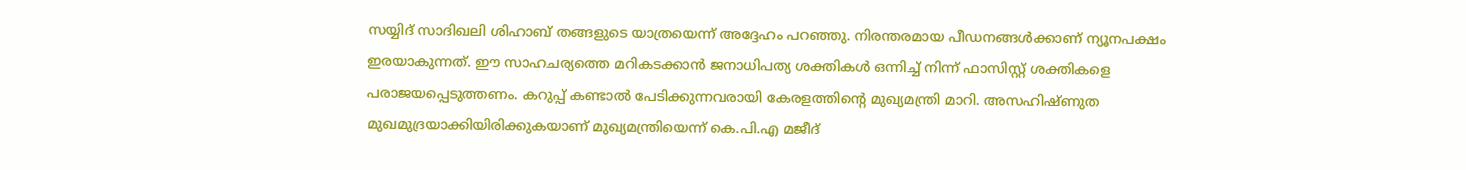സയ്യിദ് സാദിഖലി ശിഹാബ് തങ്ങളുടെ യാത്രയെന്ന് അദ്ദേഹം പറഞ്ഞു. നിരന്തരമായ പീഡനങ്ങൾക്കാണ് ന്യൂനപക്ഷം ഇരയാകുന്നത്. ഈ സാഹചര്യത്തെ മറികടക്കാൻ ജനാധിപത്യ ശക്തികൾ ഒന്നിച്ച് നിന്ന് ഫാസിസ്റ്റ് ശക്തികളെ പരാജയപ്പെടുത്തണം. കറുപ്പ് കണ്ടാൽ പേടിക്കുന്നവരായി കേരളത്തിന്റെ മുഖ്യമന്ത്രി മാറി. അസഹിഷ്ണുത മുഖമുദ്രയാക്കിയിരിക്കുകയാണ് മുഖ്യമന്ത്രിയെന്ന് കെ.പി.എ മജീദ്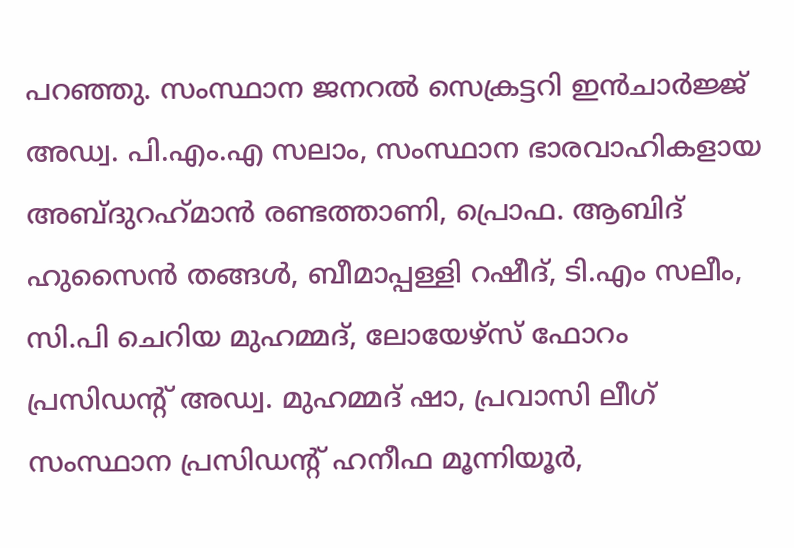പറഞ്ഞു. സംസ്ഥാന ജനറൽ സെക്രട്ടറി ഇൻചാർജ്ജ് അഡ്വ. പി.എം.എ സലാം, സംസ്ഥാന ഭാരവാഹികളായ അബ്ദുറഹ്‌മാൻ രണ്ടത്താണി, പ്രൊഫ. ആബിദ് ഹുസൈൻ തങ്ങൾ, ബീമാപ്പള്ളി റഷീദ്, ടി.എം സലീം, സി.പി ചെറിയ മുഹമ്മദ്, ലോയേഴ്സ് ഫോറം പ്രസിഡന്റ് അഡ്വ. മുഹമ്മദ് ഷാ, പ്രവാസി ലീഗ് സംസ്ഥാന പ്രസിഡന്റ് ഹനീഫ മൂന്നിയൂർ,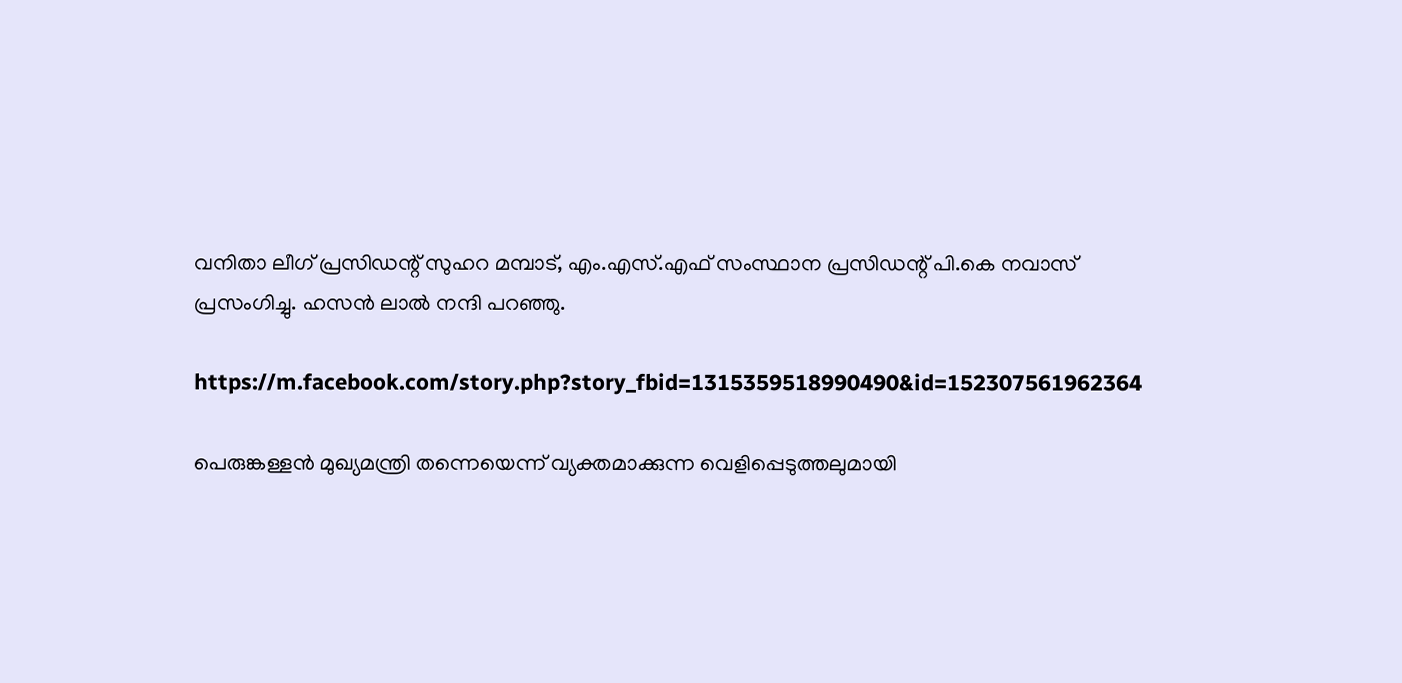വനിതാ ലീഗ് പ്രസിഡന്റ് സുഹറ മമ്പാട്, എം.എസ്.എഫ് സംസ്ഥാന പ്രസിഡന്റ് പി.കെ നവാസ് പ്രസംഗിച്ചു. ഹസൻ ലാൽ നന്ദി പറഞ്ഞു.

https://m.facebook.com/story.php?story_fbid=1315359518990490&id=152307561962364

പെരുങ്കള്ളൻ മുഖ്യമന്ത്രി തന്നെയെന്ന് വ്യക്തമാക്കുന്ന വെളിപ്പെടുത്തലുമായി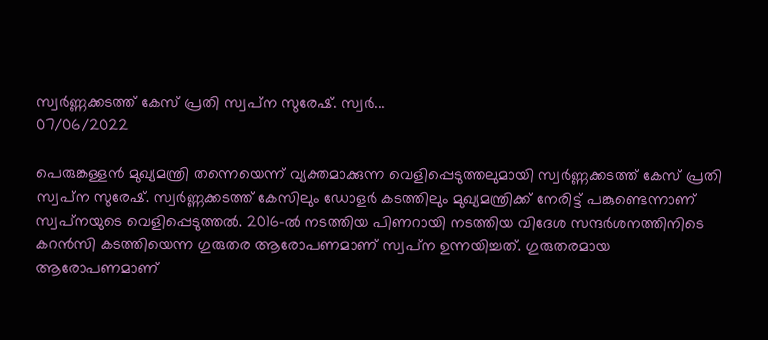സ്വർണ്ണക്കടത്ത് കേസ് പ്രതി സ്വപ്‌ന സുരേഷ്. സ്വർ...
07/06/2022

പെരുങ്കള്ളൻ മുഖ്യമന്ത്രി തന്നെയെന്ന് വ്യക്തമാക്കുന്ന വെളിപ്പെടുത്തലുമായി സ്വർണ്ണക്കടത്ത് കേസ് പ്രതി സ്വപ്‌ന സുരേഷ്. സ്വർണ്ണക്കടത്ത് കേസിലും ഡോളർ കടത്തിലും മുഖ്യമന്ത്രിക്ക് നേരിട്ട് പങ്കുണ്ടെന്നാണ് സ്വപ്‌നയുടെ വെളിപ്പെടുത്തൽ. 2016-ൽ നടത്തിയ പിണറായി നടത്തിയ വിദേശ സന്ദർശനത്തിനിടെ കറൻസി കടത്തിയെന്ന ഗുരുതര ആരോപണമാണ് സ്വപ്‌ന ഉന്നയിച്ചത്. ഗുരുതരമായ ആരോപണമാണ്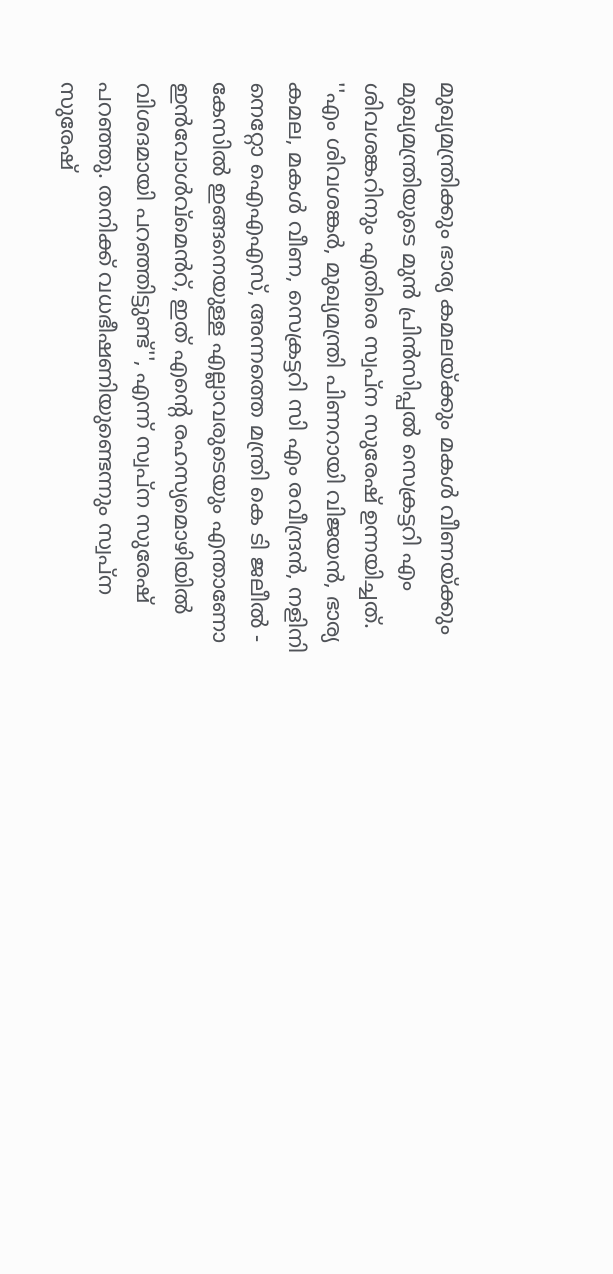മുഖ്യമന്ത്രിക്കും ഭാര്യ കമലയ്ക്കും മകൾ വീണയ്ക്കും മുഖ്യമന്ത്രിയുടെ മുൻ പ്രിൻസിപ്പൽ സെക്രട്ടറി എം ശിവശങ്കറിനും എതിരെ സ്വപ്‌ന സുരേഷ് ഉന്നയിച്ചത്. ''എം ശിവശങ്കർ, മുഖ്യമന്ത്രി പിണറായി വിജയൻ, ഭാര്യ കമല, മകൾ വീണ, സെക്രട്ടറി സി എം രവീന്ദ്രൻ, നളിനി നെറ്റോ ഐഎഎസ്, അന്നത്തെ മന്ത്രി കെ ടി ജലീൽ - കേസിൽ ഇങ്ങനെയുള്ള എല്ലാവരുടെയും എന്താണോ ഇൻവോൾവ്‌മെൻറ്, ഇത് എന്റെ രഹസ്യമൊഴിയിൽ വിശദമായി പറഞ്ഞിട്ടുണ്ട്'', എന്ന് സ്വപ്‌ന സുരേഷ് പറഞ്ഞു. തനിക്ക് വധഭീഷണിയുണ്ടെന്നും സ്വപ്‌ന സുരേഷ്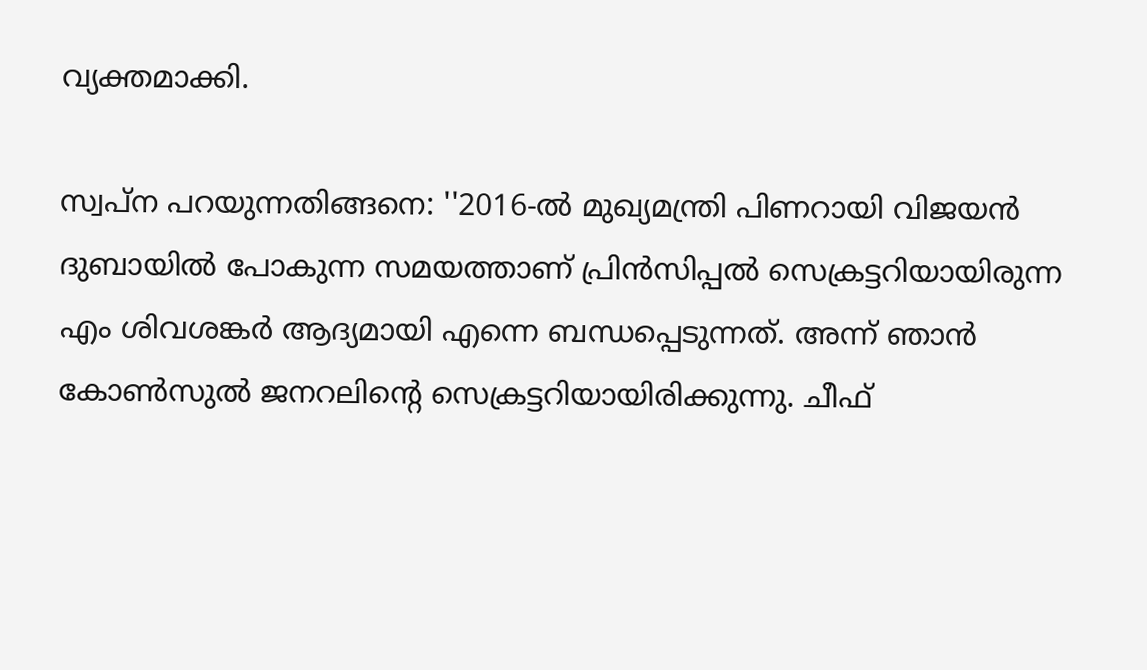വ്യക്തമാക്കി.

സ്വപ്‌ന പറയുന്നതിങ്ങനെ: ''2016-ൽ മുഖ്യമന്ത്രി പിണറായി വിജയൻ ദുബായിൽ പോകുന്ന സമയത്താണ് പ്രിൻസിപ്പൽ സെക്രട്ടറിയായിരുന്ന എം ശിവശങ്കർ ആദ്യമായി എന്നെ ബന്ധപ്പെടുന്നത്. അന്ന് ഞാൻ കോൺസുൽ ജനറലിന്റെ സെക്രട്ടറിയായിരിക്കുന്നു. ചീഫ്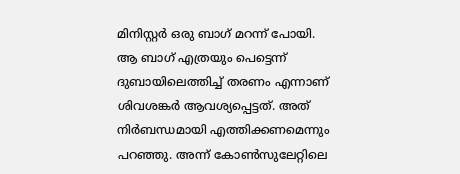മിനിസ്റ്റർ ഒരു ബാഗ് മറന്ന് പോയി. ആ ബാഗ് എത്രയും പെട്ടെന്ന് ദുബായിലെത്തിച്ച് തരണം എന്നാണ് ശിവശങ്കർ ആവശ്യപ്പെട്ടത്. അത് നിർബന്ധമായി എത്തിക്കണമെന്നും പറഞ്ഞു. അന്ന് കോൺസുലേറ്റിലെ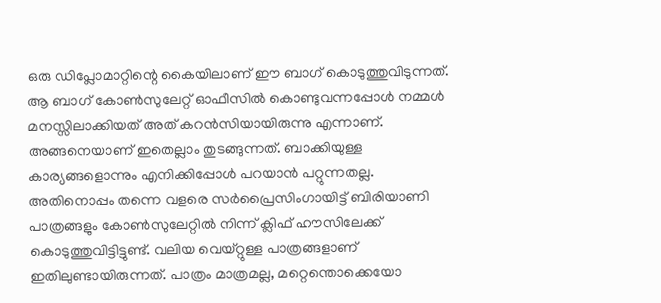ഒരു ഡിപ്ലോമാറ്റിന്റെ കൈയിലാണ് ഈ ബാഗ് കൊടുത്തുവിടുന്നത്. ആ ബാഗ് കോൺസുലേറ്റ് ഓഫീസിൽ കൊണ്ടുവന്നപ്പോൾ നമ്മൾ മനസ്സിലാക്കിയത് അത് കറൻസിയായിരുന്നു എന്നാണ്. അങ്ങനെയാണ് ഇതെല്ലാം തുടങ്ങുന്നത്. ബാക്കിയുള്ള കാര്യങ്ങളൊന്നും എനിക്കിപ്പോൾ പറയാൻ പറ്റുന്നതല്ല. അതിനൊപ്പം തന്നെ വളരെ സർപ്രൈസിംഗായിട്ട് ബിരിയാണി പാത്രങ്ങളും കോൺസുലേറ്റിൽ നിന്ന് ക്ലിഫ് ഹൗസിലേക്ക് കൊടുത്തുവിട്ടിട്ടുണ്ട്. വലിയ വെയ്റ്റുള്ള പാത്രങ്ങളാണ് ഇതിലുണ്ടായിരുന്നത്. പാത്രം മാത്രമല്ല, മറ്റെന്തൊക്കെയോ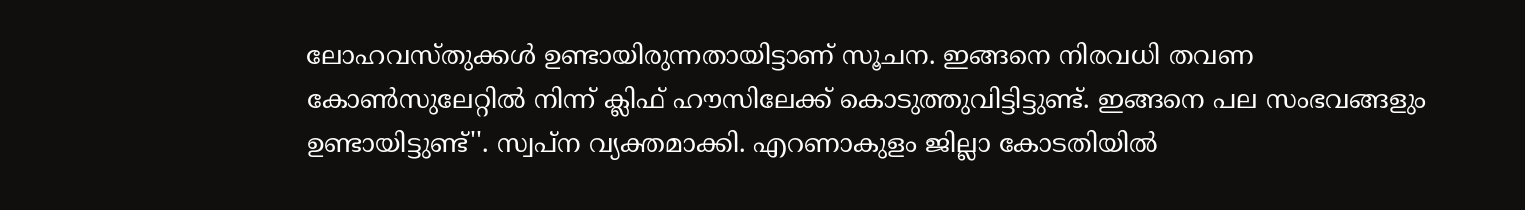ലോഹവസ്തുക്കൾ ഉണ്ടായിരുന്നതായിട്ടാണ് സൂചന. ഇങ്ങനെ നിരവധി തവണ കോൺസുലേറ്റിൽ നിന്ന് ക്ലിഫ് ഹൗസിലേക്ക് കൊടുത്തുവിട്ടിട്ടുണ്ട്. ഇങ്ങനെ പല സംഭവങ്ങളും ഉണ്ടായിട്ടുണ്ട്''. സ്വപ്‌ന വ്യക്തമാക്കി. എറണാകുളം ജില്ലാ കോടതിയിൽ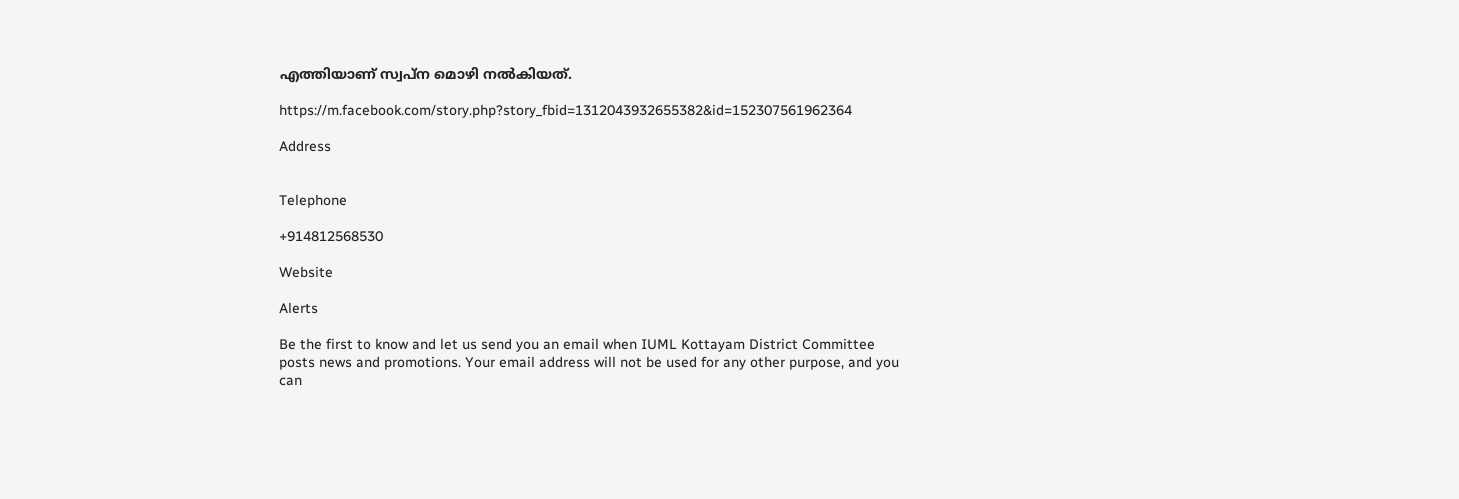എത്തിയാണ് സ്വപ്‌ന മൊഴി നൽകിയത്.

https://m.facebook.com/story.php?story_fbid=1312043932655382&id=152307561962364

Address


Telephone

+914812568530

Website

Alerts

Be the first to know and let us send you an email when IUML Kottayam District Committee posts news and promotions. Your email address will not be used for any other purpose, and you can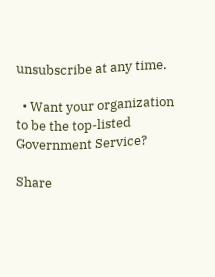unsubscribe at any time.

  • Want your organization to be the top-listed Government Service?

Share